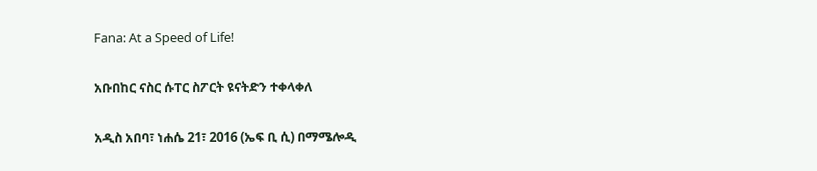Fana: At a Speed of Life!

አቡበከር ናስር ሱፐር ስፖርት ዩናትድን ተቀላቀለ

አዲስ አበባ፣ ነሐሴ 21፣ 2016 (ኤፍ ቢ ሲ) በማሜሎዲ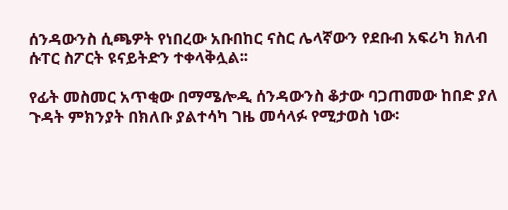ሰንዳውንስ ሲጫዎት የነበረው አቡበከር ናስር ሌላኛውን የደቡብ አፍሪካ ክለብ ሱፐር ስፖርት ዩናይትድን ተቀላቅሏል፡፡

የፊት መስመር አጥቂው በማሜሎዲ ሰንዳውንስ ቆታው ባጋጠመው ከበድ ያለ ጉዳት ምክንያት በክለቡ ያልተሳካ ገዜ መሳላፉ የሚታወስ ነው፡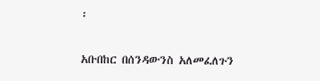፡

አቡበከር በሰንዳውንስ አለመፈለጉን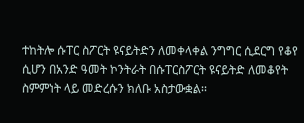ተከትሎ ሱፐር ስፖርት ዩናይትድን ለመቀላቀል ንግግር ሲደርግ የቆየ ሲሆን በአንድ ዓመት ኮንትራት በሱፐርስፖርት ዩናይትድ ለመቆየት ስምምነት ላይ መድረሱን ክለቡ አስታውቋል፡፡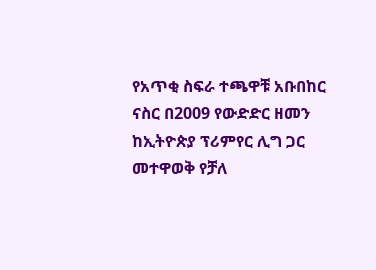የአጥቂ ስፍራ ተጫዋቹ አቡበከር ናስር በ2009 የውድድር ዘመን ከኢትዮጵያ ፕሪምየር ሊግ ጋር መተዋወቅ የቻለ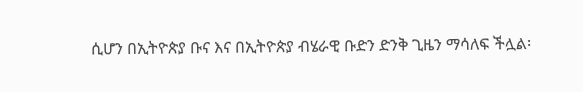ሲሆን በኢትዮጵያ ቡና እና በኢትዮጵያ ብሄራዊ ቡድን ድንቅ ጊዜን ማሳለፍ ችሏል፡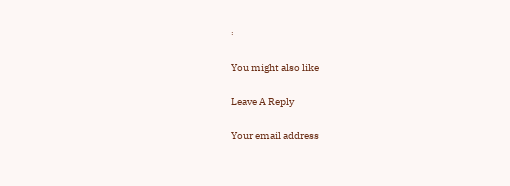፡

You might also like

Leave A Reply

Your email address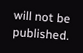will not be published.